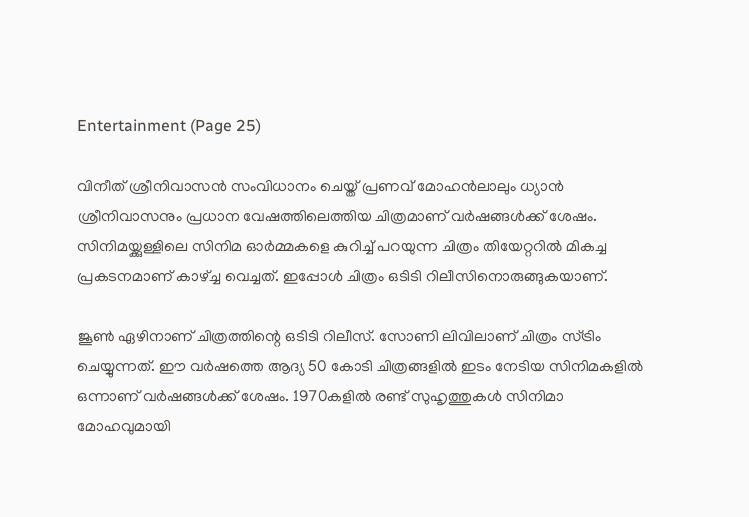Entertainment (Page 25)

വിനീത് ശ്രീനിവാസൻ സംവിധാനം ചെയ്ത് പ്രണവ് മോഹൻലാലും ധ്യാൻ ശ്രീനിവാസനും പ്രധാന വേഷത്തിലെത്തിയ ചിത്രമാണ് വർഷങ്ങൾക്ക് ശേഷം. സിനിമയ്ക്കുള്ളിലെ സിനിമ ഓർമ്മകളെ കുറിച്ച് പറയുന്ന ചിത്രം തിയേറ്ററിൽ മികച്ച പ്രകടനമാണ് കാഴ്ച്ച വെച്ചത്. ഇപ്പോൾ ചിത്രം ഒടിടി റിലീസിനൊരുങ്ങുകയാണ്.

ജൂൺ ഏഴിനാണ് ചിത്രത്തിന്റെ ഒടിടി റിലീസ്. സോണി ലിവിലാണ് ചിത്രം സ്ട്രിം ചെയ്യുന്നത്. ഈ വർഷത്തെ ആദ്യ 50 കോടി ചിത്രങ്ങളിൽ ഇടം നേടിയ സിനിമകളിൽ ഒന്നാണ് വർഷങ്ങൾക്ക് ശേഷം. 1970കളിൽ രണ്ട് സുഹൃത്തുകൾ സിനിമാ മോഹവുമായി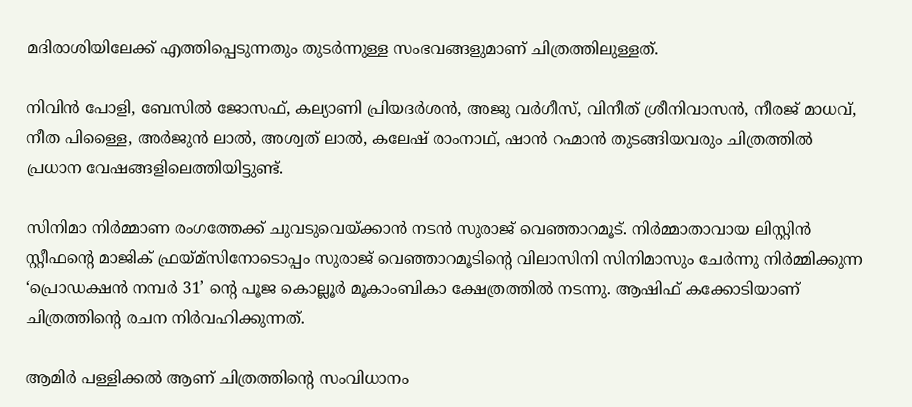മദിരാശിയിലേക്ക് എത്തിപ്പെടുന്നതും തുടർന്നുള്ള സംഭവങ്ങളുമാണ് ചിത്രത്തിലുള്ളത്.

നിവിൻ പോളി, ബേസിൽ ജോസഫ്, കല്യാണി പ്രിയദർശൻ, അജു വർഗീസ്, വിനീത് ശ്രീനിവാസൻ, നീരജ് മാധവ്, നീത പിള്ളൈ, അർജുൻ ലാൽ, അശ്വത് ലാൽ, കലേഷ് രാംനാഥ്, ഷാൻ റഹ്മാൻ തുടങ്ങിയവരും ചിത്രത്തിൽ പ്രധാന വേഷങ്ങളിലെത്തിയിട്ടുണ്ട്.

സിനിമാ നിർമ്മാണ രംഗത്തേക്ക് ചുവടുവെയ്ക്കാൻ നടൻ സുരാജ് വെഞ്ഞാറമൂട്. നിർമ്മാതാവായ ലിസ്റ്റിൻ സ്റ്റീഫന്റെ മാജിക് ഫ്രയ്മ്‌സിനോടൊപ്പം സുരാജ് വെഞ്ഞാറമൂടിന്റെ വിലാസിനി സിനിമാസും ചേർന്നു നിർമ്മിക്കുന്ന ‘പ്രൊഡക്ഷൻ നമ്പർ 31’ ന്റെ പൂജ കൊല്ലൂർ മൂകാംബികാ ക്ഷേത്രത്തിൽ നടന്നു. ആഷിഫ് കക്കോടിയാണ് ചിത്രത്തിന്റെ രചന നിർവഹിക്കുന്നത്.

ആമിർ പള്ളിക്കൽ ആണ് ചിത്രത്തിന്റെ സംവിധാനം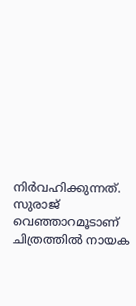നിർവഹിക്കുന്നത്. സുരാജ് വെഞ്ഞാറമൂടാണ് ചിത്രത്തിൽ നായക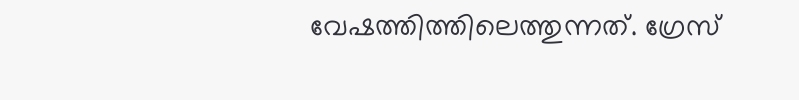വേഷത്തിത്തിലെത്തുന്നത്. ഗ്രേസ്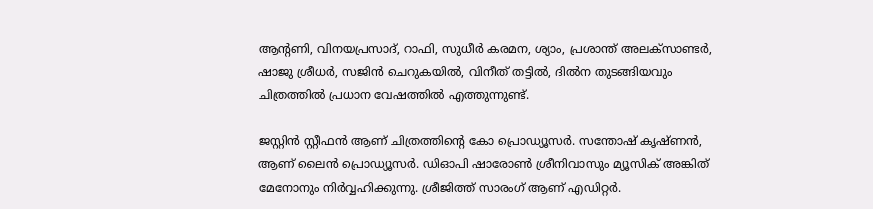ആന്റണി, വിനയപ്രസാദ്, റാഫി, സുധീർ കരമന, ശ്യാം, പ്രശാന്ത് അലക്സാണ്ടർ, ഷാജു ശ്രീധർ, സജിൻ ചെറുകയിൽ, വിനീത് തട്ടിൽ, ദിൽന തുടങ്ങിയവും ചിത്രത്തിൽ പ്രധാന വേഷത്തിൽ എത്തുന്നുണ്ട്.

ജസ്റ്റിൻ സ്റ്റീഫൻ ആണ് ചിത്രത്തിന്റെ കോ പ്രൊഡ്യൂസർ. സന്തോഷ് കൃഷ്ണൻ, ആണ് ലൈൻ പ്രൊഡ്യൂസർ. ഡിഓപി ഷാരോൺ ശ്രീനിവാസും മ്യൂസിക് അങ്കിത് മേനോനും നിർവ്വഹിക്കുന്നു. ശ്രീജിത്ത് സാരംഗ് ആണ് എഡിറ്റർ.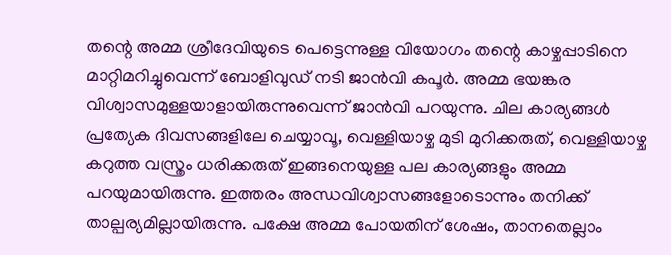തന്റെ അമ്മ ശ്രീദേവിയുടെ പെട്ടെന്നുള്ള വിയോഗം തന്റെ കാഴ്ചപ്പാടിനെ മാറ്റിമറിച്ചുവെന്ന് ബോളിവുഡ് നടി ജാൻവി കപൂർ. അമ്മ ഭയങ്കര വിശ്വാസമുള്ളയാളായിരുന്നുവെന്ന് ജാൻവി പറയുന്നു. ചില കാര്യങ്ങൾ പ്രത്യേക ദിവസങ്ങളിലേ ചെയ്യാവൂ, വെള്ളിയാഴ്ച മുടി മുറിക്കരുത്, വെള്ളിയാഴ്ച കറുത്ത വസ്ത്രം ധരിക്കരുത് ഇങ്ങനെയുള്ള പല കാര്യങ്ങളും അമ്മ പറയുമായിരുന്നു. ഇത്തരം അന്ധവിശ്വാസങ്ങളോടൊന്നും തനിക്ക് താല്പര്യമില്ലായിരുന്നു. പക്ഷേ അമ്മ പോയതിന് ശേഷം, താനതെല്ലാം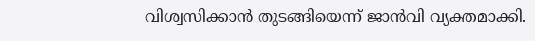വിശ്വസിക്കാൻ തുടങ്ങിയെന്ന് ജാൻവി വ്യക്തമാക്കി.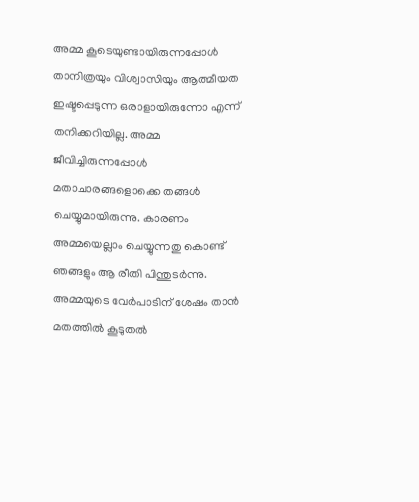അമ്മ കൂടെയുണ്ടായിരുന്നപ്പോൾ താനിത്രയും വിശ്വാസിയും ആത്മീയത ഇഷ്ടപ്പെടുന്ന ഒരാളായിരുന്നോ എന്ന് തനിക്കറിയില്ല. അമ്മ ജീവിച്ചിരുന്നപ്പോൾ മതാചാരങ്ങളൊക്കെ തങ്ങൾ ചെയ്യുമായിരുന്നു. കാരണം അമ്മയെല്ലാം ചെയ്യുന്നതു കൊണ്ട് ഞങ്ങളും ആ രീതി പിന്തുടർന്നു. അമ്മയുടെ വേർപാടിന് ശേഷം താൻ മതത്തിൽ കൂടുതൽ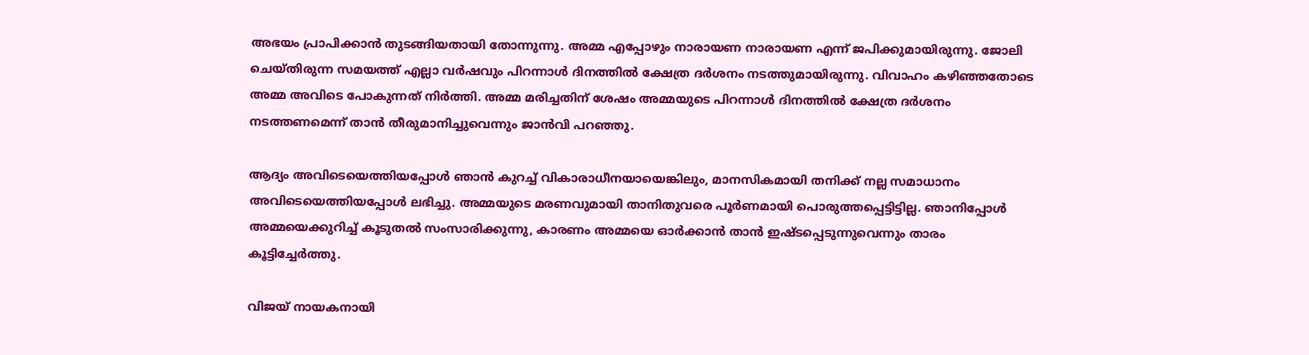അഭയം പ്രാപിക്കാൻ തുടങ്ങിയതായി തോന്നുന്നു. അമ്മ എപ്പോഴും നാരായണ നാരായണ എന്ന് ജപിക്കുമായിരുന്നു. ജോലി ചെയ്തിരുന്ന സമയത്ത് എല്ലാ വർഷവും പിറന്നാൾ ദിനത്തിൽ ക്ഷേത്ര ദർശനം നടത്തുമായിരുന്നു. വിവാഹം കഴിഞ്ഞതോടെ അമ്മ അവിടെ പോകുന്നത് നിർത്തി. അമ്മ മരിച്ചതിന് ശേഷം അമ്മയുടെ പിറന്നാൾ ദിനത്തിൽ ക്ഷേത്ര ദർശനം നടത്തണമെന്ന് താൻ തീരുമാനിച്ചുവെന്നും ജാൻവി പറഞ്ഞു.

ആദ്യം അവിടെയെത്തിയപ്പോൾ ഞാൻ കുറച്ച് വികാരാധീനയായെങ്കിലും, മാനസികമായി തനിക്ക് നല്ല സമാധാനം അവിടെയെത്തിയപ്പോൾ ലഭിച്ചു. അമ്മയുടെ മരണവുമായി താനിതുവരെ പൂർണമായി പൊരുത്തപ്പെട്ടിട്ടില്ല. ഞാനിപ്പോൾ അമ്മയെക്കുറിച്ച് കൂടുതൽ സംസാരിക്കുന്നു, കാരണം അമ്മയെ ഓർക്കാൻ താൻ ഇഷ്ടപ്പെടുന്നുവെന്നും താരം കൂട്ടിച്ചേർത്തു.

വിജയ് നായകനായി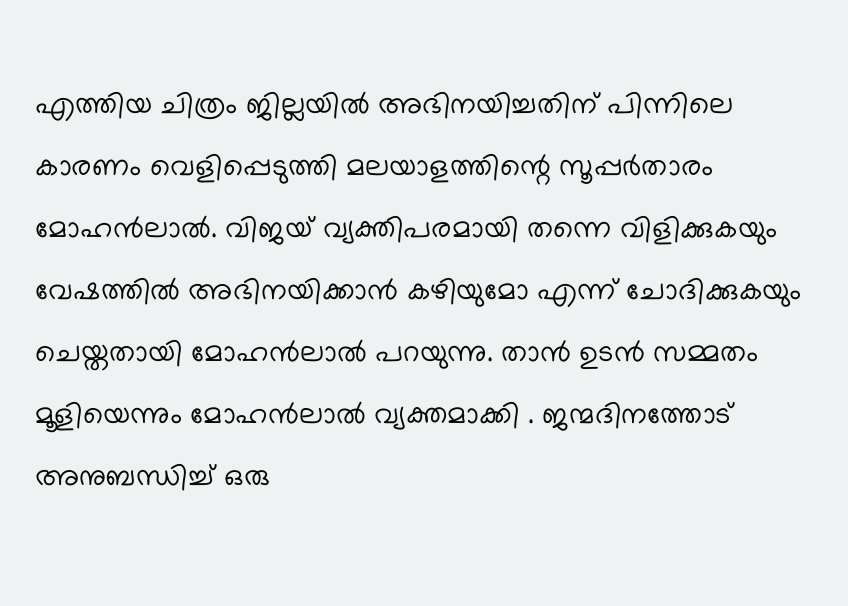എത്തിയ ചിത്രം ജില്ലയിൽ അഭിനയിച്ചതിന് പിന്നിലെ കാരണം വെളിപ്പെടുത്തി മലയാളത്തിന്റെ സൂപ്പർതാരം മോഹൻലാൽ. വിജയ് വ്യക്തിപരമായി തന്നെ വിളിക്കുകയും വേഷത്തിൽ അഭിനയിക്കാൻ കഴിയുമോ എന്ന് ചോദിക്കുകയും ചെയ്തതായി മോഹൻലാൽ പറയുന്നു. താൻ ഉടൻ സമ്മതം മൂളിയെന്നും മോഹൻലാൽ വ്യക്തമാക്കി . ജന്മദിനത്തോട് അനുബന്ധിച്ച് ഒരു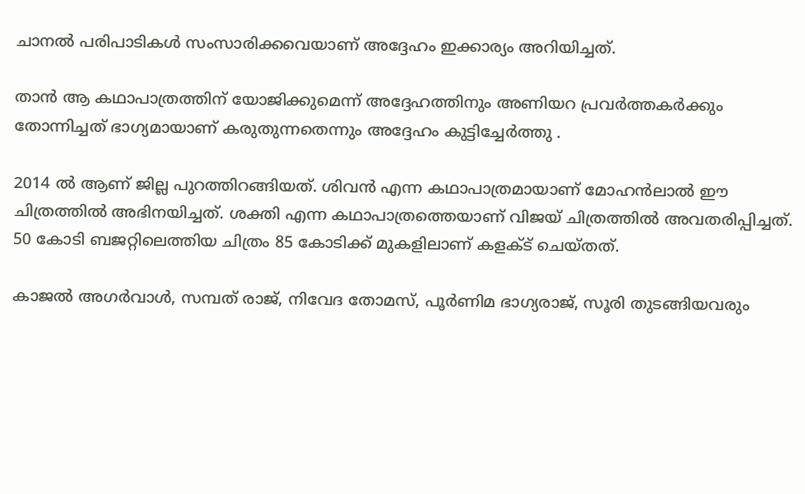ചാനൽ പരിപാടികൾ സംസാരിക്കവെയാണ് അദ്ദേഹം ഇക്കാര്യം അറിയിച്ചത്.

താൻ ആ കഥാപാത്രത്തിന് യോജിക്കുമെന്ന് അദ്ദേഹത്തിനും അണിയറ പ്രവർത്തകർക്കും തോന്നിച്ചത് ഭാഗ്യമായാണ് കരുതുന്നതെന്നും അദ്ദേഹം കുട്ടിച്ചേർത്തു .

2014 ൽ ആണ് ജില്ല പുറത്തിറങ്ങിയത്. ശിവൻ എന്ന കഥാപാത്രമായാണ് മോഹൻലാൽ ഈ ചിത്രത്തിൽ അഭിനയിച്ചത്. ശക്തി എന്ന കഥാപാത്രത്തെയാണ് വിജയ് ചിത്രത്തിൽ അവതരിപ്പിച്ചത്. 50 കോടി ബജറ്റിലെത്തിയ ചിത്രം 85 കോടിക്ക് മുകളിലാണ് കളക്ട് ചെയ്തത്.

കാജൽ അഗർവാൾ, സമ്പത് രാജ്, നിവേദ തോമസ്, പൂർണിമ ഭാഗ്യരാജ്, സൂരി തുടങ്ങിയവരും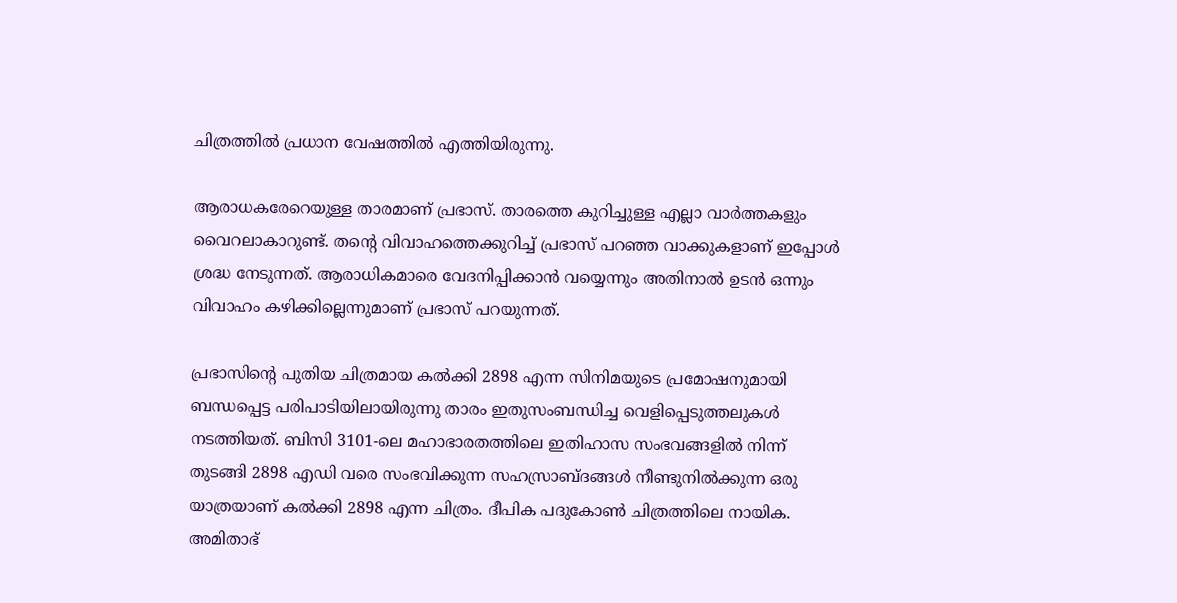ചിത്രത്തിൽ പ്രധാന വേഷത്തിൽ എത്തിയിരുന്നു.

ആരാധകരേറെയുള്ള താരമാണ് പ്രഭാസ്. താരത്തെ കുറിച്ചുള്ള എല്ലാ വാർത്തകളും വൈറലാകാറുണ്ട്. തന്റെ വിവാഹത്തെക്കുറിച്ച് പ്രഭാസ് പറഞ്ഞ വാക്കുകളാണ് ഇപ്പോൾ ശ്രദ്ധ നേടുന്നത്. ആരാധികമാരെ വേദനിപ്പിക്കാൻ വയ്യെന്നും അതിനാൽ ഉടൻ ഒന്നും വിവാഹം കഴിക്കില്ലെന്നുമാണ് പ്രഭാസ് പറയുന്നത്.

പ്രഭാസിന്റെ പുതിയ ചിത്രമായ കൽക്കി 2898 എന്ന സിനിമയുടെ പ്രമോഷനുമായി ബന്ധപ്പെട്ട പരിപാടിയിലായിരുന്നു താരം ഇതുസംബന്ധിച്ച വെളിപ്പെടുത്തലുകൾ നടത്തിയത്. ബിസി 3101-ലെ മഹാഭാരതത്തിലെ ഇതിഹാസ സംഭവങ്ങളിൽ നിന്ന് തുടങ്ങി 2898 എഡി വരെ സംഭവിക്കുന്ന സഹസ്രാബ്ദങ്ങൾ നീണ്ടുനിൽക്കുന്ന ഒരു യാത്രയാണ് കൽക്കി 2898 എന്ന ചിത്രം. ദീപിക പദുകോൺ ചിത്രത്തിലെ നായിക. അമിതാഭ്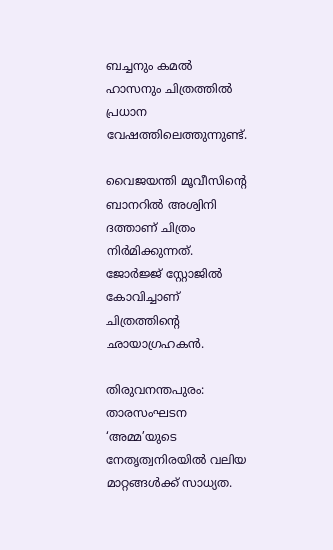ബച്ചനും കമൽ ഹാസനും ചിത്രത്തിൽ പ്രധാന വേഷത്തിലെത്തുന്നുണ്ട്.

വൈജയന്തി മൂവീസിന്റെ ബാനറിൽ അശ്വിനി ദത്താണ് ചിത്രം നിർമിക്കുന്നത്. ജോർജ്ജ് സ്റ്റോജിൽ കോവിച്ചാണ് ചിത്രത്തിന്റെ ഛായാഗ്രഹകൻ.

തിരുവനന്തപുരം: താരസംഘടന ‘അമ്മ’യുടെ നേതൃത്വനിരയിൽ വലിയ മാറ്റങ്ങൾക്ക് സാധ്യത.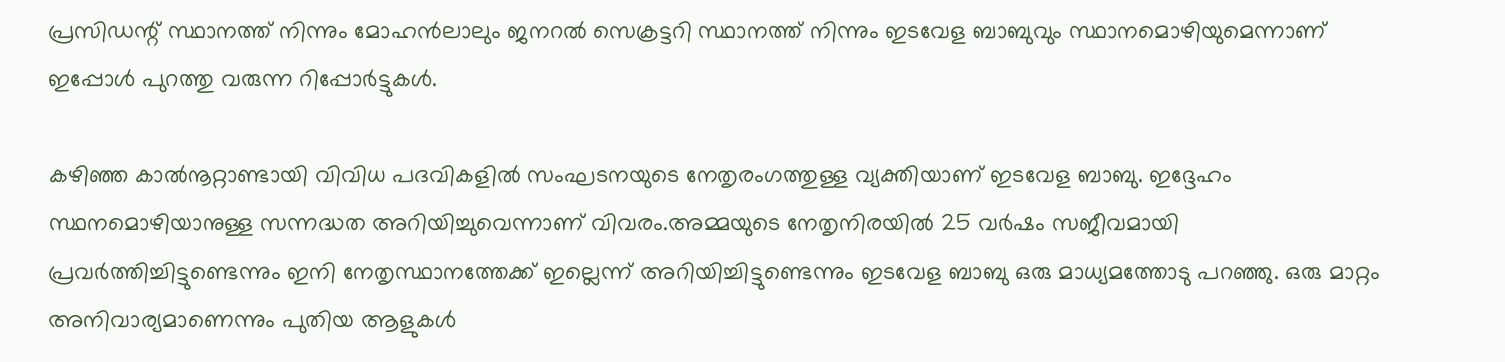പ്രസിഡന്റ് സ്ഥാനത്ത് നിന്നും മോഹൻലാലും ജനറൽ സെക്രട്ടറി സ്ഥാനത്ത് നിന്നും ഇടവേള ബാബുവും സ്ഥാനമൊഴിയുമെന്നാണ് ഇപ്പോൾ പുറത്തു വരുന്ന റിപ്പോർട്ടുകൾ.

കഴിഞ്ഞ കാൽനൂറ്റാണ്ടായി വിവിധ പദവികളിൽ സംഘടനയുടെ നേതൃരംഗത്തുള്ള വ്യക്തിയാണ് ഇടവേള ബാബു. ഇദ്ദേഹം സ്ഥനമൊഴിയാനുള്ള സന്നദ്ധത അറിയിച്ചുവെന്നാണ് വിവരം.അമ്മയുടെ നേതൃനിരയിൽ 25 വർഷം സജീവമായി പ്രവർത്തിച്ചിട്ടുണ്ടെന്നും ഇനി നേതൃസ്ഥാനത്തേക്ക് ഇല്ലെന്ന് അറിയിച്ചിട്ടുണ്ടെന്നും ഇടവേള ബാബു ഒരു മാധ്യമത്തോടു പറഞ്ഞു. ഒരു മാറ്റം അനിവാര്യമാണെന്നും പുതിയ ആളുകൾ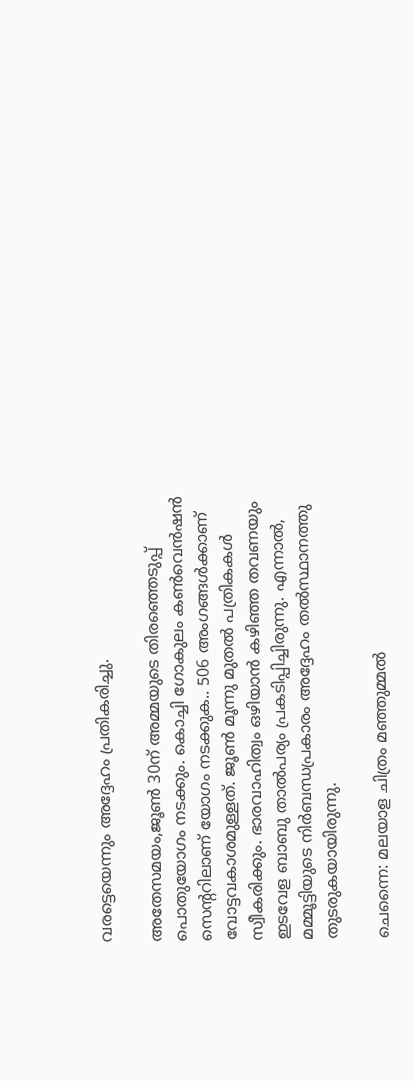വരട്ടെയെന്നും അദ്ദേഹം പ്രതികരിച്ചു.

അതേസമയം,ജൂൺ 30ന് അമ്മയുടെ തിരഞ്ഞെടുപ്പ് പൊതുയോഗം നടക്കും. കൊച്ചി ഗോകുലം കൺവെൻഷൻ സെന്ററിലാണ് യോഗം നടക്കുക.. 506 അംഗങ്ങൾക്കാണ് വോട്ടവകാശമുള്ളത്. ജൂൺ മൂന്നു മുതൽ പത്രികകൾ സ്വീകരിക്കും. ഭാരവാഹിത്വം ഒഴിയാൻ കഴിഞ്ഞ തവണയും ഇടവേള ബാബു താൽപര്യം പ്രകടിപ്പിച്ചിരുന്നു. എന്നാൽ, മമ്മൂട്ടിയുടെ നിർബന്ധപ്രകാരം അദ്ദേഹം തൽസ്ഥാനത്തു തുടരുകയായിരുന്നു.

ചെന്നൈ: മലയാള ചിത്രം മഞ്ഞുമ്മൽ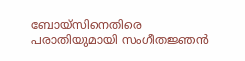ബോയ്സിനെതിരെ പരാതിയുമായി സംഗീതജ്ഞൻ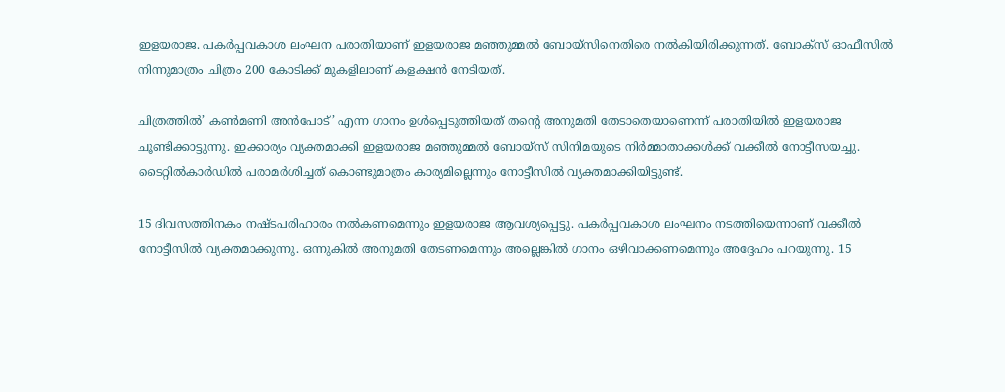ഇളയരാജ. പകർപ്പവകാശ ലംഘന പരാതിയാണ് ഇളയരാജ മഞ്ഞുമ്മൽ ബോയ്‌സിനെതിരെ നൽകിയിരിക്കുന്നത്. ബോക്‌സ് ഓഫീസിൽ നിന്നുമാത്രം ചിത്രം 200 കോടിക്ക് മുകളിലാണ് കളക്ഷൻ നേടിയത്.

ചിത്രത്തിൽ’ കൺമണി അൻപോട്’ എന്ന ഗാനം ഉൾപ്പെടുത്തിയത് തന്റെ അനുമതി തേടാതെയാണെന്ന് പരാതിയിൽ ഇളയരാജ ചൂണ്ടിക്കാട്ടുന്നു. ഇക്കാര്യം വ്യക്തമാക്കി ഇളയരാജ മഞ്ഞുമ്മൽ ബോയ്‌സ് സിനിമയുടെ നിർമ്മാതാക്കൾക്ക് വക്കീൽ നോട്ടീസയച്ചു. ടൈറ്റിൽകാർഡിൽ പരാമർശിച്ചത് കൊണ്ടുമാത്രം കാര്യമില്ലെന്നും നോട്ടീസിൽ വ്യക്തമാക്കിയിട്ടുണ്ട്.

15 ദിവസത്തിനകം നഷ്ടപരിഹാരം നൽകണമെന്നും ഇളയരാജ ആവശ്യപ്പെട്ടു. പകർപ്പവകാശ ലംഘനം നടത്തിയെന്നാണ് വക്കീൽ നോട്ടീസിൽ വ്യക്തമാക്കുന്നു. ഒന്നുകിൽ അനുമതി തേടണമെന്നും അല്ലെങ്കിൽ ഗാനം ഒഴിവാക്കണമെന്നും അദ്ദേഹം പറയുന്നു. 15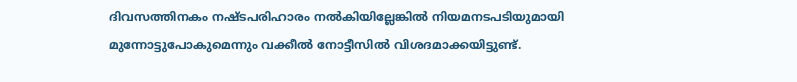ദിവസത്തിനകം നഷ്ടപരിഹാരം നൽകിയില്ലേങ്കിൽ നിയമനടപടിയുമായി മുന്നോട്ടുപോകുമെന്നും വക്കീൽ നോട്ടീസിൽ വിശദമാക്കയിട്ടുണ്ട്.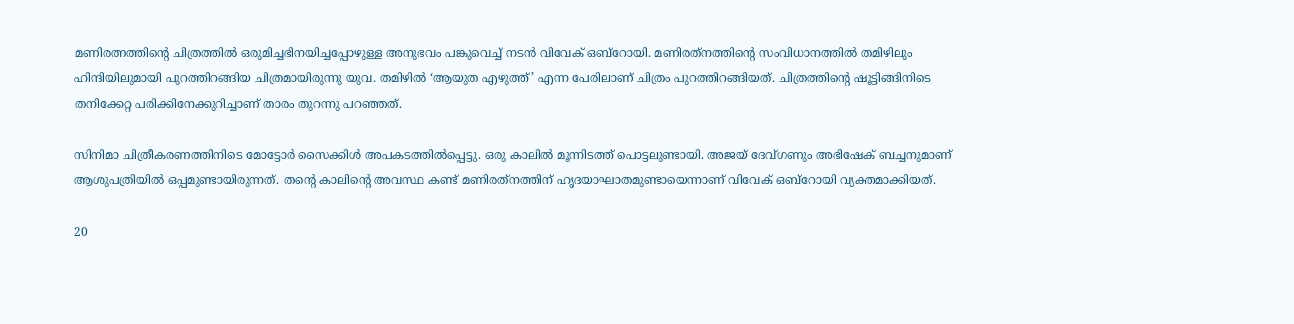മണിരത്നത്തിന്റെ ചിത്രത്തിൽ ഒരുമിച്ചഭിനയിച്ചപ്പോഴുള്ള അനുഭവം പങ്കുവെച്ച് നടൻ വിവേക് ഒബ്‌റോയി. മണിരത്‌നത്തിന്റെ സംവിധാനത്തിൽ തമിഴിലും ഹിന്ദിയിലുമായി പുറത്തിറങ്ങിയ ചിത്രമായിരുന്നു യുവ. തമിഴിൽ ‘ആയുത എഴുത്ത്’ എന്ന പേരിലാണ് ചിത്രം പുറത്തിറങ്ങിയത്. ചിത്രത്തിന്റെ ഷൂട്ടിങ്ങിനിടെ തനിക്കേറ്റ പരിക്കിനേക്കുറിച്ചാണ് താരം തുറന്നു പറഞ്ഞത്.

സിനിമാ ചിത്രീകരണത്തിനിടെ മോട്ടോർ സൈക്കിൾ അപകടത്തിൽപ്പെട്ടു. ഒരു കാലിൽ മൂന്നിടത്ത് പൊട്ടലുണ്ടായി. അജയ് ദേവ്ഗണും അഭിഷേക് ബച്ചനുമാണ് ആശുപത്രിയിൽ ഒപ്പമുണ്ടായിരുന്നത്. തന്റെ കാലിന്റെ അവസ്ഥ കണ്ട് മണിരത്‌നത്തിന് ഹൃദയാഘാതമുണ്ടായെന്നാണ് വിവേക് ഒബ്‌റോയി വ്യക്തമാക്കിയത്.

20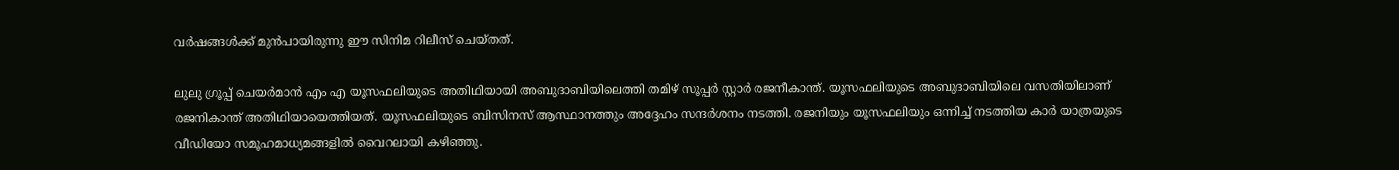വർഷങ്ങൾക്ക് മുൻപായിരുന്നു ഈ സിനിമ റിലീസ് ചെയ്തത്.

ലുലു ഗ്രൂപ്പ് ചെയർമാൻ എം എ യൂസഫലിയുടെ അതിഥിയായി അബുദാബിയിലെത്തി തമിഴ് സൂപ്പർ സ്റ്റാർ രജനീകാന്ത്. യൂസഫലിയുടെ അബുദാബിയിലെ വസതിയിലാണ് രജനികാന്ത് അതിഥിയായെത്തിയത്. യൂസഫലിയുടെ ബിസിനസ് ആസ്ഥാനത്തും അദ്ദേഹം സന്ദർശനം നടത്തി. രജനിയും യൂസഫലിയും ഒന്നിച്ച് നടത്തിയ കാർ യാത്രയുടെ വീഡിയോ സമൂഹമാധ്യമങ്ങളിൽ വൈറലായി കഴിഞ്ഞു.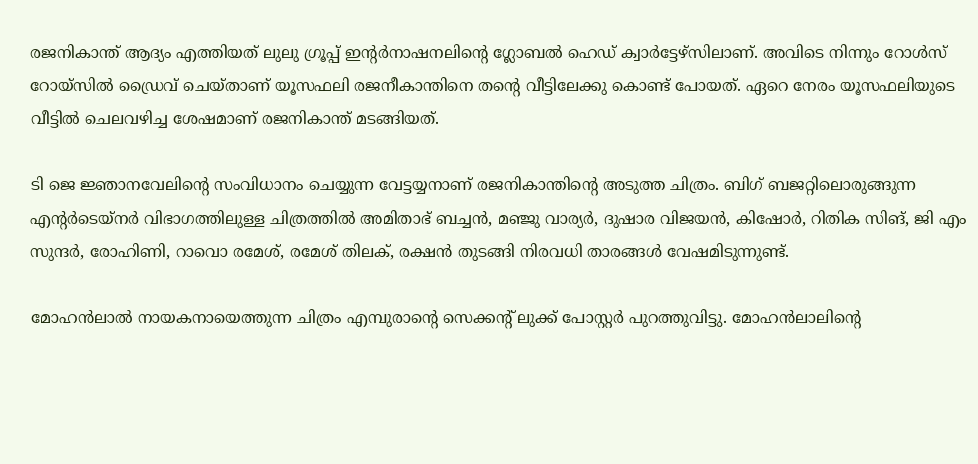രജനികാന്ത് ആദ്യം എത്തിയത് ലുലു ഗ്രൂപ്പ് ഇന്റർനാഷനലിന്റെ ഗ്ലോബൽ ഹെഡ് ക്വാർട്ടേഴ്‌സിലാണ്. അവിടെ നിന്നും റോൾസ് റോയ്‌സിൽ ഡ്രൈവ് ചെയ്താണ് യൂസഫലി രജനീകാന്തിനെ തന്റെ വീട്ടിലേക്കു കൊണ്ട് പോയത്. ഏറെ നേരം യൂസഫലിയുടെ വീട്ടിൽ ചെലവഴിച്ച ശേഷമാണ് രജനികാന്ത് മടങ്ങിയത്.

ടി ജെ ജ്ഞാനവേലിന്റെ സംവിധാനം ചെയ്യുന്ന വേട്ടയ്യനാണ് രജനികാന്തിന്റെ അടുത്ത ചിത്രം. ബിഗ് ബജറ്റിലൊരുങ്ങുന്ന എന്റർടെയ്നർ വിഭാഗത്തിലുള്ള ചിത്രത്തിൽ അമിതാഭ് ബച്ചൻ, മഞ്ജു വാര്യർ, ദുഷാര വിജയൻ, കിഷോർ, റിതിക സിങ്, ജി എം സുന്ദർ, രോഹിണി, റാവൊ രമേശ്, രമേശ് തിലക്, രക്ഷൻ തുടങ്ങി നിരവധി താരങ്ങൾ വേഷമിടുന്നുണ്ട്.

മോഹൻലാൽ നായകനായെത്തുന്ന ചിത്രം എമ്പുരാന്റെ സെക്കന്റ് ലുക്ക് പോസ്റ്റർ പുറത്തുവിട്ടു. മോഹൻലാലിന്റെ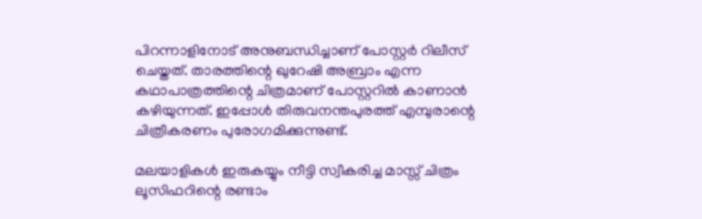പിറന്നാളിനോട് അനുബന്ധിച്ചാണ് പോസ്റ്റർ റിലീസ് ചെയ്തത്. താരത്തിന്റെ ഖുറേഷി അബ്രാം എന്ന കഥാപാത്രത്തിന്റെ ചിത്രമാണ് പോസ്റ്ററിൽ കാണാൻ കഴിയുന്നത്. ഇപ്പോൾ തിരുവനന്തപുരത്ത് എമ്പുരാന്റെ ചിത്രീകരണം പുരോഗമിക്കുന്നുണ്ട്.

മലയാളികൾ ഇരുകയ്യും നീട്ടി സ്വീകരിച്ച മാസ്സ് ചിത്രം ലൂസിഫറിന്റെ രണ്ടാം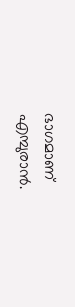ഭാഗമാണ് എമ്പുരാൻ.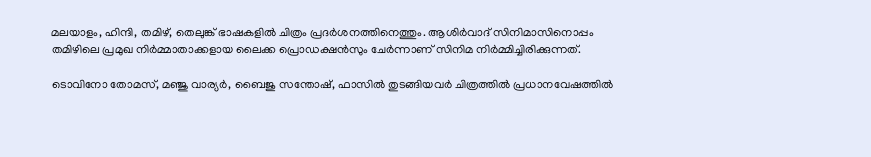മലയാളം, ഹിന്ദി, തമിഴ്, തെലുങ്ക് ഭാഷകളിൽ ചിത്രം പ്രദർശനത്തിനെത്തും. ആശിർവാദ് സിനിമാസിനൊപ്പം തമിഴിലെ പ്രമുഖ നിർമ്മാതാക്കളായ ലൈക്ക പ്രൊഡക്ഷൻസും ചേർന്നാണ് സിനിമ നിർമ്മിച്ചിരിക്കുന്നത്.

ടൊവിനോ തോമസ്, മഞ്ജു വാര്യർ, ബൈജു സന്തോഷ്, ഫാസിൽ തുടങ്ങിയവർ ചിത്രത്തിൽ പ്രധാനവേഷത്തിൽ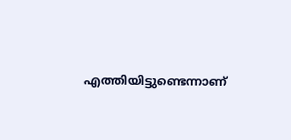എത്തിയിട്ടുണ്ടെന്നാണ്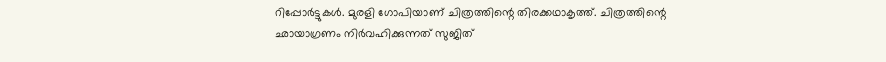റിപ്പോർട്ടുകൾ. മുരളി ഗോപിയാണ് ചിത്രത്തിന്റെ തിരക്കഥാകൃത്ത്. ചിത്രത്തിന്റെ ഛായാഗ്രണം നിർവഹിക്കുന്നത് സുജിത്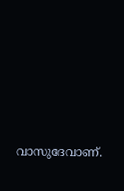വാസുദേവാണ്.